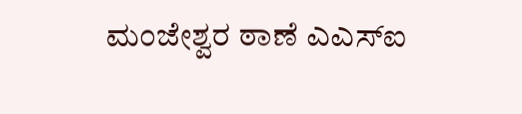ಮಂಜೇಶ್ವರ ಠಾಣೆ ಎಎಸ್‌ಐ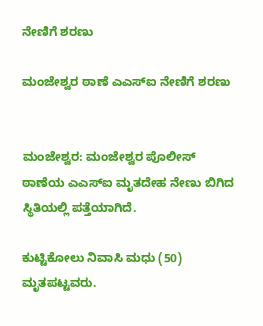ನೇಣಿಗೆ ಶರಣು

ಮಂಜೇಶ್ವರ ಠಾಣೆ ಎಎಸ್‌ಐ ನೇಣಿಗೆ ಶರಣು


ಮಂಜೇಶ್ವರ: ಮಂಜೇಶ್ವರ ಪೊಲೀಸ್ ಠಾಣೆಯ ಎಎಸ್‌ಐ ಮೃತದೇಹ ನೇಣು ಬಿಗಿದ ಸ್ಥಿತಿಯಲ್ಲಿ ಪತ್ತೆಯಾಗಿದೆ.

ಕುಟ್ಟಿಕೋಲು ನಿವಾಸಿ ಮಧು (50) ಮೃತಪಟ್ಟವರು.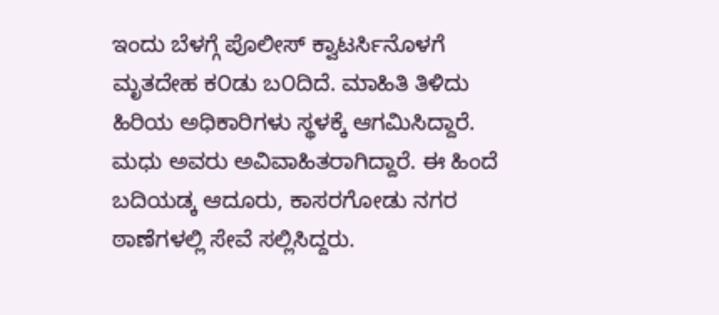ಇಂದು ಬೆಳಗ್ಗೆ ಪೊಲೀಸ್ ಕ್ವಾಟರ್ಸಿನೊಳಗೆ ಮೃತದೇಹ ಕ೦ಡು ಬ೦ದಿದೆ. ಮಾಹಿತಿ ತಿಳಿದು ಹಿರಿಯ ಅಧಿಕಾರಿಗಳು ಸ್ಥಳಕ್ಕೆ ಆಗಮಿಸಿದ್ದಾರೆ. ಮಧು ಅವರು ಅವಿವಾಹಿತರಾಗಿದ್ದಾರೆ. ಈ ಹಿಂದೆ ಬದಿಯಡ್ಕ ಆದೂರು, ಕಾಸರಗೋಡು ನಗರ ಠಾಣೆಗಳಲ್ಲಿ ಸೇವೆ ಸಲ್ಲಿಸಿದ್ದರು.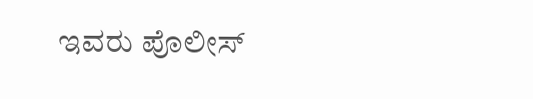ಇವರು ಪೊಲೀಸ್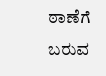ಠಾಣೆಗೆ ಬರುವ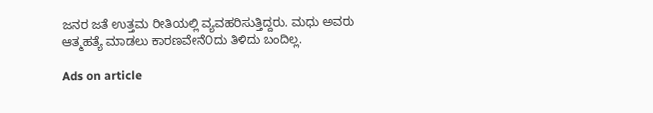ಜನರ ಜತೆ ಉತ್ತಮ ರೀತಿಯಲ್ಲಿ ವ್ಯವಹರಿಸುತ್ತಿದ್ದರು. ಮಧು ಅವರು ಆತ್ಮಹತ್ಯೆ ಮಾಡಲು ಕಾರಣವೇನೆ೦ದು ತಿಳಿದು ಬಂದಿಲ್ಲ.

Ads on article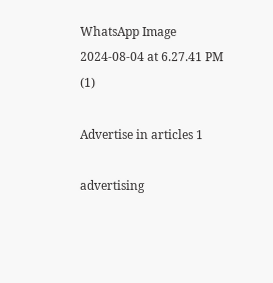WhatsApp Image 2024-08-04 at 6.27.41 PM (1)

Advertise in articles 1

advertising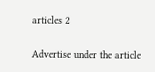articles 2

Advertise under the article